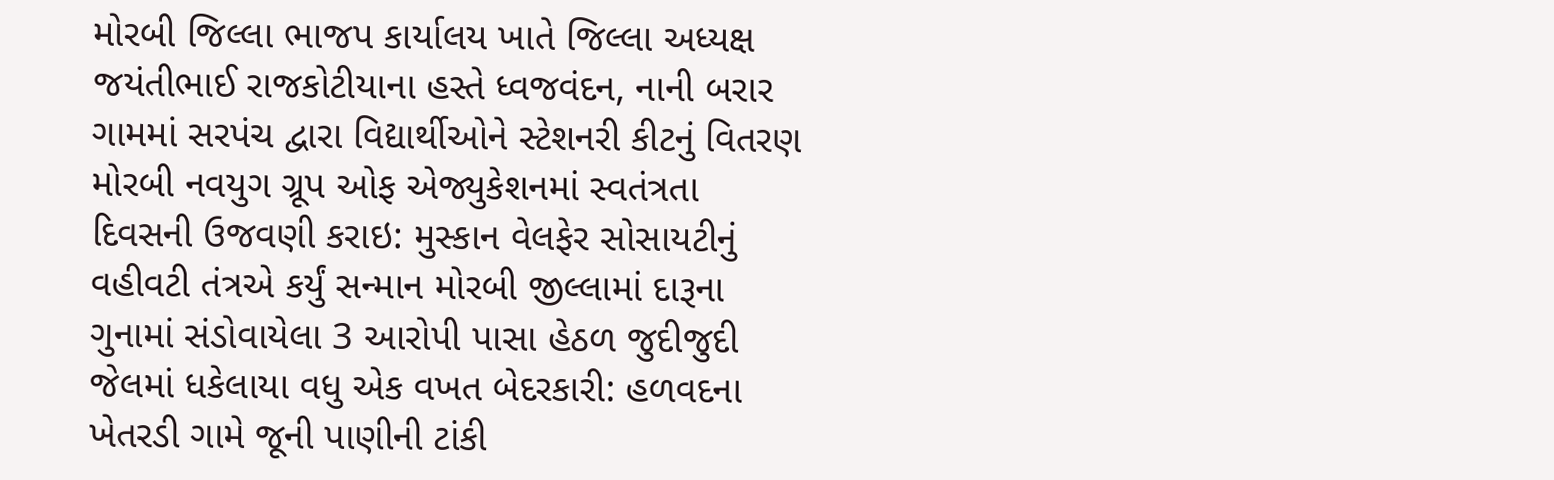મોરબી જિલ્લા ભાજપ કાર્યાલય ખાતે જિલ્લા અધ્યક્ષ જયંતીભાઈ રાજકોટીયાના હસ્તે ધ્વજવંદન, નાની બરાર ગામમાં સરપંચ દ્વારા વિદ્યાર્થીઓને સ્ટેશનરી કીટનું વિતરણ મોરબી નવયુગ ગ્રૂપ ઓફ એજ્યુકેશનમાં સ્વતંત્રતા દિવસની ઉજવણી કરાઇ: મુસ્કાન વેલફેર સોસાયટીનું વહીવટી તંત્રએ કર્યું સન્માન મોરબી જીલ્લામાં દારૂના ગુનામાં સંડોવાયેલા 3 આરોપી પાસા હેઠળ જુદીજુદી જેલમાં ધકેલાયા વધુ એક વખત બેદરકારી: હળવદના ખેતરડી ગામે જૂની પાણીની ટાંકી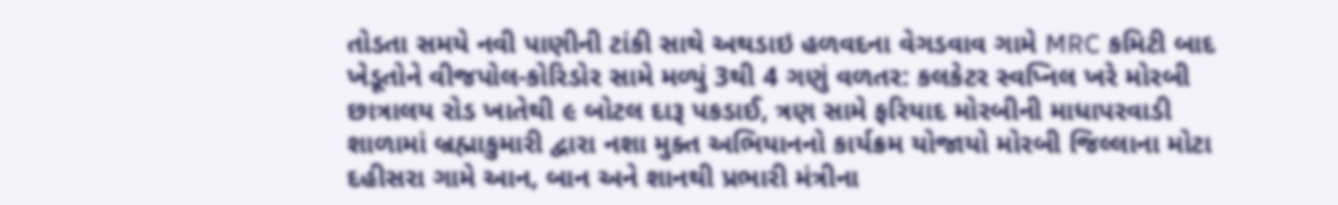તોડતા સમયે નવી પાણીની ટાંકી સાથે અથડાઇ હળવદના વેગડવાવ ગામે MRC કમિટી બાદ ખેડૂતોને વીજપોલ-કોરિડોર સામે મળ્યું 3થી 4 ગણું વળતર: કલકેટર સ્વપ્નિલ ખરે મોરબી છાત્રાલય રોડ ખાતેથી ૯ બોટલ દારૂ પકડાઈ, ત્રણ સામે ફરિયાદ મોરબીની માધાપરવાડી શાળામાં બ્રહ્માકુમારી દ્વારા નશા મુક્ત અભિયાનનો કાર્યક્રમ યોજાયો મોરબી જિલ્લાના મોટા દહીસરા ગામે આન, બાન અને શાનથી પ્રભારી મંત્રીના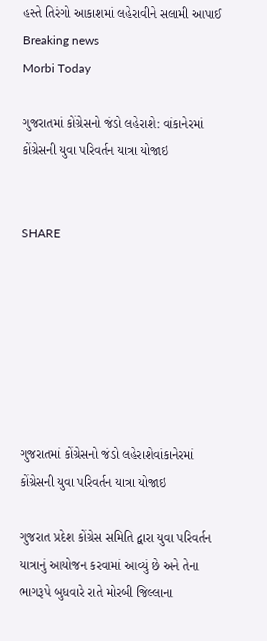હસ્તે તિરંગો આકાશમાં લહેરાવીને સલામી આપાઈ
Breaking news
Morbi Today

ગુજરાતમાં કોંગ્રેસનો જંડો લહેરાશે: વાંકાનેરમાં કોંગ્રેસની યુવા પરિવર્તન યાત્રા યોજાઇ


SHARE







ગુજરાતમાં કોંગ્રેસનો જંડો લહેરાશેવાંકાનેરમાં કોંગ્રેસની યુવા પરિવર્તન યાત્રા યોજાઇ

ગુજરાત પ્રદેશ કોંગ્રેસ સમિતિ દ્વારા યુવા પરિવર્તન યાત્રાનું આયોજન કરવામાં આવ્યું છે અને તેના ભાગરૂપે બુધવારે રાતે મોરબી જિલ્લાના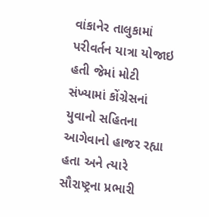વાંકાનેર તાલુકામાં પરીવર્તન યાત્રા યોજાઇ હતી જેમાં મોટી સંખ્યામાં કોંગ્રેસનાં યુવાનો સહિતના આગેવાનો હાજર રહ્યા હતા અને ત્યારે સૌરાષ્ટ્રના પ્રભારી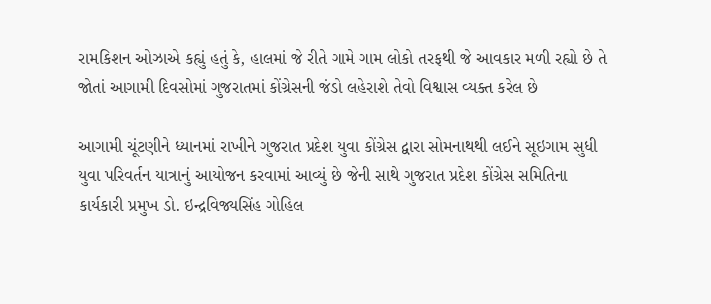રામકિશન ઓઝાએ કહ્યું હતું કે, હાલમાં જે રીતે ગામે ગામ લોકો તરફથી જે આવકાર મળી રહ્યો છે તે જોતાં આગામી દિવસોમાં ગુજરાતમાં કોંગ્રેસની જંડો લહેરાશે તેવો વિશ્વાસ વ્યક્ત કરેલ છે

આગામી ચૂંટણીને ધ્યાનમાં રાખીને ગુજરાત પ્રદેશ યુવા કોંગ્રેસ દ્વારા સોમનાથથી લઈને સૂઇગામ સુધી યુવા પરિવર્તન યાત્રાનું આયોજન કરવામાં આવ્યું છે જેની સાથે ગુજરાત પ્રદેશ કોંગ્રેસ સમિતિના કાર્યકારી પ્રમુખ ડો. ઇન્દ્રવિજ્યસિંહ ગોહિલ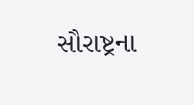સૌરાષ્ટ્રના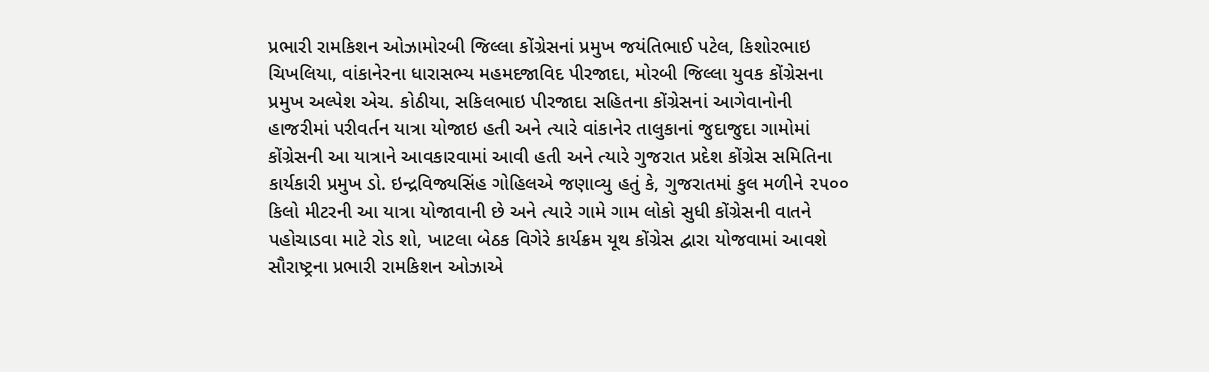પ્રભારી રામકિશન ઓઝામોરબી જિલ્લા કોંગ્રેસનાં પ્રમુખ જયંતિભાઈ પટેલ, કિશોરભાઇ ચિખલિયા, વાંકાનેરના ધારાસભ્ય મહમદજાવિદ પીરજાદા, મોરબી જિલ્લા યુવક કોંગ્રેસના પ્રમુખ અલ્પેશ એચ. કોઠીયા, સકિલભાઇ પીરજાદા સહિતના કોંગ્રેસનાં આગેવાનોની હાજરીમાં પરીવર્તન યાત્રા યોજાઇ હતી અને ત્યારે વાંકાનેર તાલુકાનાં જુદાજુદા ગામોમાં કોંગ્રેસની આ યાત્રાને આવકારવામાં આવી હતી અને ત્યારે ગુજરાત પ્રદેશ કોંગ્રેસ સમિતિના કાર્યકારી પ્રમુખ ડો. ઇન્દ્રવિજ્યસિંહ ગોહિલએ જણાવ્યુ હતું કે, ગુજરાતમાં કુલ મળીને ૨૫૦૦ કિલો મીટરની આ યાત્રા યોજાવાની છે અને ત્યારે ગામે ગામ લોકો સુધી કોંગ્રેસની વાતને પહોચાડવા માટે રોડ શો, ખાટલા બેઠક વિગેરે કાર્યક્રમ યૂથ કોંગ્રેસ દ્વારા યોજવામાં આવશે સૌરાષ્ટ્રના પ્રભારી રામકિશન ઓઝાએ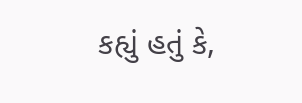કહ્યું હતું કે,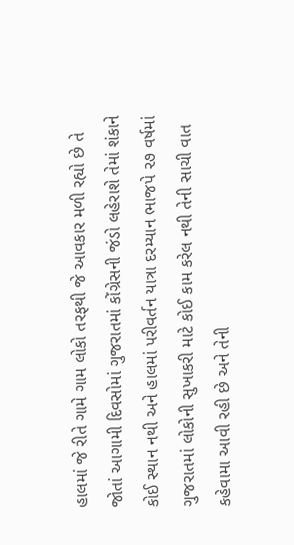હાલમાં જે રીતે ગામે ગામ લોકો તરફથી જે આવકાર મળી રહ્યો છે તે જોતાં આગામી દિવસોમાં ગુજરાતમાં કોંગ્રેસની જંડો લહેરાશે તેમાં શંકાને કોઈ સ્થાન નથી અને હાલમાં પરીવર્તન યાત્રા દરમ્યાન ભાજપે ૨૭ વર્ષમાં ગુજરાતમાં લોકોની સુખાકરી માટે કોઈ કામ કરેલ નથી તેની સાચી વાત કહેવામા આવી રહી છે અને તેની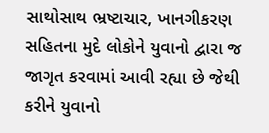સાથોસાથ ભ્રષ્ટાચાર, ખાનગીકરણ સહિતના મુદે લોકોને યુવાનો દ્વારા જ જાગૃત કરવામાં આવી રહ્યા છે જેથી કરીને યુવાનો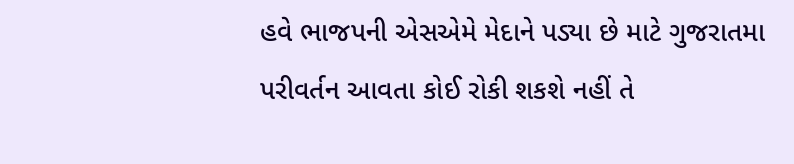હવે ભાજપની એસએમે મેદાને પડ્યા છે માટે ગુજરાતમા પરીવર્તન આવતા કોઈ રોકી શકશે નહીં તે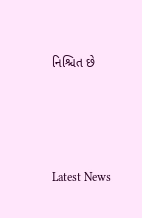નિશ્ચિત છે






Latest News